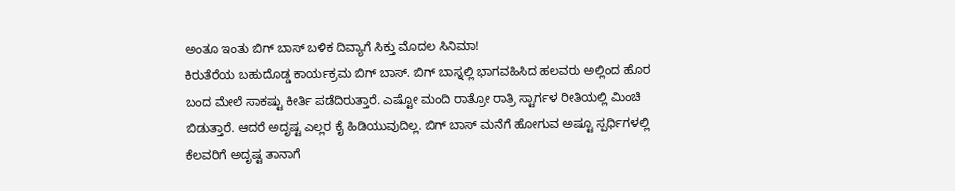ಅಂತೂ ಇಂತು ಬಿಗ್ ಬಾಸ್ ಬಳಿಕ ದಿವ್ಯಾಗೆ ಸಿಕ್ತು ಮೊದಲ ಸಿನಿಮಾ!
ಕಿರುತೆರೆಯ ಬಹುದೊಡ್ಡ ಕಾರ್ಯಕ್ರಮ ಬಿಗ್ ಬಾಸ್. ಬಿಗ್ ಬಾಸ್ನಲ್ಲಿ ಭಾಗವಹಿಸಿದ ಹಲವರು ಅಲ್ಲಿಂದ ಹೊರ ಬಂದ ಮೇಲೆ ಸಾಕಷ್ಟು ಕೀರ್ತಿ ಪಡೆದಿರುತ್ತಾರೆ. ಎಷ್ಟೋ ಮಂದಿ ರಾತ್ರೋ ರಾತ್ರಿ ಸ್ಟಾರ್ಗಳ ರೀತಿಯಲ್ಲಿ ಮಿಂಚಿ ಬಿಡುತ್ತಾರೆ. ಆದರೆ ಅದೃಷ್ಟ ಎಲ್ಲರ ಕೈ ಹಿಡಿಯುವುದಿಲ್ಲ. ಬಿಗ್ ಬಾಸ್ ಮನೆಗೆ ಹೋಗುವ ಅಷ್ಟೂ ಸ್ಪರ್ಧಿಗಳಲ್ಲಿ ಕೆಲವರಿಗೆ ಅದೃಷ್ಟ ತಾನಾಗೆ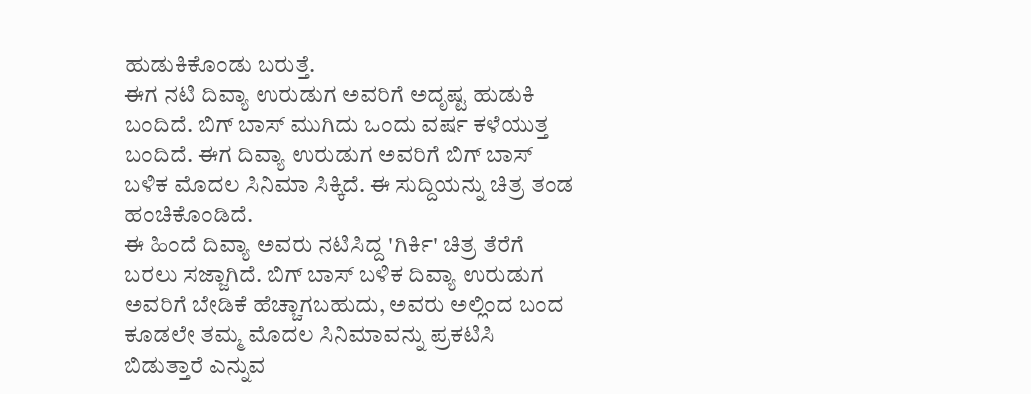ಹುಡುಕಿಕೊಂಡು ಬರುತ್ತೆ.
ಈಗ ನಟಿ ದಿವ್ಯಾ ಉರುಡುಗ ಅವರಿಗೆ ಅದೃಷ್ಟ ಹುಡುಕಿ ಬಂದಿದೆ. ಬಿಗ್ ಬಾಸ್ ಮುಗಿದು ಒಂದು ವರ್ಷ ಕಳೆಯುತ್ತ ಬಂದಿದೆ. ಈಗ ದಿವ್ಯಾ ಉರುಡುಗ ಅವರಿಗೆ ಬಿಗ್ ಬಾಸ್ ಬಳಿಕ ಮೊದಲ ಸಿನಿಮಾ ಸಿಕ್ಕಿದೆ. ಈ ಸುದ್ದಿಯನ್ನು ಚಿತ್ರ ತಂಡ ಹಂಚಿಕೊಂಡಿದೆ.
ಈ ಹಿಂದೆ ದಿವ್ಯಾ ಅವರು ನಟಿಸಿದ್ದ 'ಗಿರ್ಕಿ' ಚಿತ್ರ ತೆರೆಗೆ ಬರಲು ಸಜ್ಜಾಗಿದೆ. ಬಿಗ್ ಬಾಸ್ ಬಳಿಕ ದಿವ್ಯಾ ಉರುಡುಗ ಅವರಿಗೆ ಬೇಡಿಕೆ ಹೆಚ್ಚಾಗಬಹುದು, ಅವರು ಅಲ್ಲಿಂದ ಬಂದ ಕೂಡಲೇ ತಮ್ಮ ಮೊದಲ ಸಿನಿಮಾವನ್ನು ಪ್ರಕಟಿಸಿ ಬಿಡುತ್ತಾರೆ ಎನ್ನುವ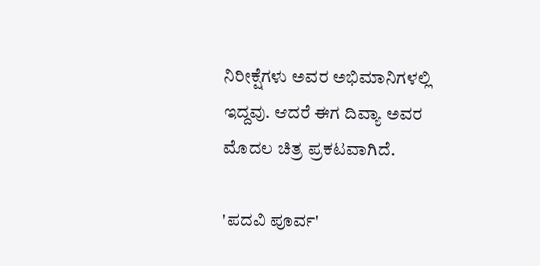ನಿರೀಕ್ಷೆಗಳು ಅವರ ಅಭಿಮಾನಿಗಳಲ್ಲಿ ಇದ್ದವು. ಆದರೆ ಈಗ ದಿವ್ಯಾ ಅವರ ಮೊದಲ ಚಿತ್ರ ಪ್ರಕಟವಾಗಿದೆ.

'ಪದವಿ ಪೂರ್ವ'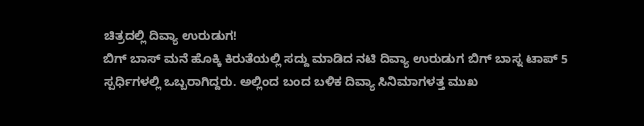ಚಿತ್ರದಲ್ಲಿ ದಿವ್ಯಾ ಉರುಡುಗ!
ಬಿಗ್ ಬಾಸ್ ಮನೆ ಹೊಕ್ಕಿ ಕಿರುತೆಯಲ್ಲಿ ಸದ್ದು ಮಾಡಿದ ನಟಿ ದಿವ್ಯಾ ಉರುಡುಗ ಬಿಗ್ ಬಾಸ್ನ ಟಾಪ್ 5 ಸ್ಪರ್ಧಿಗಳಲ್ಲಿ ಒಬ್ಬರಾಗಿದ್ದರು. ಅಲ್ಲಿಂದ ಬಂದ ಬಳಿಕ ದಿವ್ಯಾ ಸಿನಿಮಾಗಳತ್ತ ಮುಖ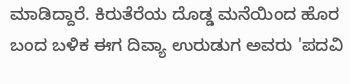ಮಾಡಿದ್ದಾರೆ. ಕಿರುತೆರೆಯ ದೊಡ್ಡ ಮನೆಯಿಂದ ಹೊರ ಬಂದ ಬಳಿಕ ಈಗ ದಿವ್ಯಾ ಉರುಡುಗ ಅವರು 'ಪದವಿ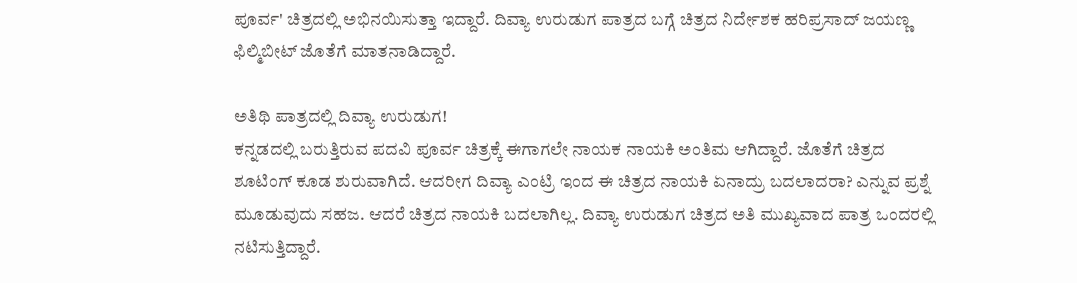ಪೂರ್ವ' ಚಿತ್ರದಲ್ಲಿ ಅಭಿನಯಿಸುತ್ತಾ ಇದ್ದಾರೆ. ದಿವ್ಯಾ ಉರುಡುಗ ಪಾತ್ರದ ಬಗ್ಗೆ ಚಿತ್ರದ ನಿರ್ದೇಶಕ ಹರಿಪ್ರಸಾದ್ ಜಯಣ್ಣ ಫಿಲ್ಮಿಬೀಟ್ ಜೊತೆಗೆ ಮಾತನಾಡಿದ್ದಾರೆ.

ಅತಿಥಿ ಪಾತ್ರದಲ್ಲಿ ದಿವ್ಯಾ ಉರುಡುಗ!
ಕನ್ನಡದಲ್ಲಿ ಬರುತ್ತಿರುವ ಪದವಿ ಪೂರ್ವ ಚಿತ್ರಕ್ಕೆ ಈಗಾಗಲೇ ನಾಯಕ ನಾಯಕಿ ಅಂತಿಮ ಆಗಿದ್ದಾರೆ. ಜೊತೆಗೆ ಚಿತ್ರದ ಶೂಟಿಂಗ್ ಕೂಡ ಶುರುವಾಗಿದೆ. ಆದರೀಗ ದಿವ್ಯಾ ಎಂಟ್ರಿ ಇಂದ ಈ ಚಿತ್ರದ ನಾಯಕಿ ಏನಾದ್ರು ಬದಲಾದರಾ? ಎನ್ನುವ ಪ್ರಶ್ನೆ ಮೂಡುವುದು ಸಹಜ. ಆದರೆ ಚಿತ್ರದ ನಾಯಕಿ ಬದಲಾಗಿಲ್ಲ. ದಿವ್ಯಾ ಉರುಡುಗ ಚಿತ್ರದ ಅತಿ ಮುಖ್ಯವಾದ ಪಾತ್ರ ಒಂದರಲ್ಲಿ ನಟಿಸುತ್ತಿದ್ದಾರೆ.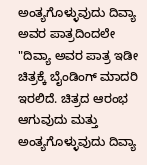ಅಂತ್ಯಗೊಳ್ಳುವುದು ದಿವ್ಯಾ ಅವರ ಪಾತ್ರದಿಂದಲೇ
"ದಿವ್ಯಾ ಅವರ ಪಾತ್ರ ಇಡೀ ಚಿತ್ರಕ್ಕೆ ಬೈಂಡಿಂಗ್ ಮಾದರಿ ಇರಲಿದೆ. ಚಿತ್ರದ ಆರಂಭ ಆಗುವುದು ಮತ್ತು ಅಂತ್ಯಗೊಳ್ಳುವುದು ದಿವ್ಯಾ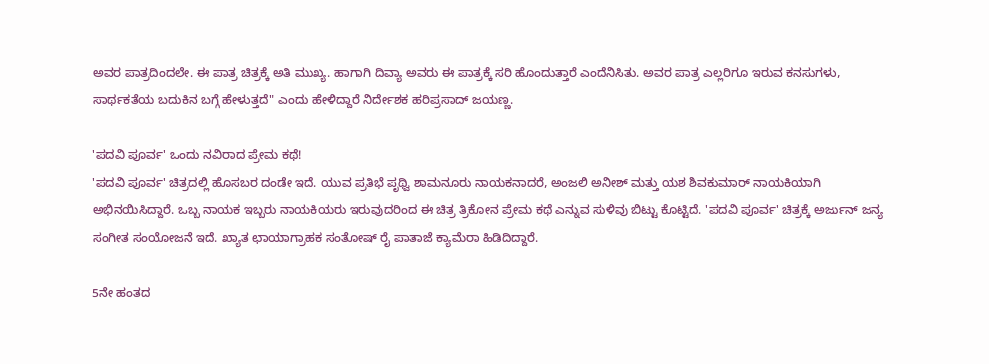ಅವರ ಪಾತ್ರದಿಂದಲೇ. ಈ ಪಾತ್ರ ಚಿತ್ರಕ್ಕೆ ಅತಿ ಮುಖ್ಯ. ಹಾಗಾಗಿ ದಿವ್ಯಾ ಅವರು ಈ ಪಾತ್ರಕ್ಕೆ ಸರಿ ಹೊಂದುತ್ತಾರೆ ಎಂದೆನಿಸಿತು. ಅವರ ಪಾತ್ರ ಎಲ್ಲರಿಗೂ ಇರುವ ಕನಸುಗಳು, ಸಾರ್ಥಕತೆಯ ಬದುಕಿನ ಬಗ್ಗೆ ಹೇಳುತ್ತದೆ" ಎಂದು ಹೇಳಿದ್ದಾರೆ ನಿರ್ದೇಶಕ ಹರಿಪ್ರಸಾದ್ ಜಯಣ್ಣ.

'ಪದವಿ ಪೂರ್ವ' ಒಂದು ನವಿರಾದ ಪ್ರೇಮ ಕಥೆ!
'ಪದವಿ ಪೂರ್ವ' ಚಿತ್ರದಲ್ಲಿ ಹೊಸಬರ ದಂಡೇ ಇದೆ. ಯುವ ಪ್ರತಿಭೆ ಪೃಥ್ವಿ ಶಾಮನೂರು ನಾಯಕನಾದರೆ, ಅಂಜಲಿ ಅನೀಶ್ ಮತ್ತು ಯಶ ಶಿವಕುಮಾರ್ ನಾಯಕಿಯಾಗಿ ಅಭಿನಯಿಸಿದ್ದಾರೆ. ಒಬ್ಬ ನಾಯಕ ಇಬ್ಬರು ನಾಯಕಿಯರು ಇರುವುದರಿಂದ ಈ ಚಿತ್ರ ತ್ರಿಕೋನ ಪ್ರೇಮ ಕಥೆ ಎನ್ನುವ ಸುಳಿವು ಬಿಟ್ಟು ಕೊಟ್ಟಿದೆ. 'ಪದವಿ ಪೂರ್ವ' ಚಿತ್ರಕ್ಕೆ ಅರ್ಜುನ್ ಜನ್ಯ ಸಂಗೀತ ಸಂಯೋಜನೆ ಇದೆ. ಖ್ಯಾತ ಛಾಯಾಗ್ರಾಹಕ ಸಂತೋಷ್ ರೈ ಪಾತಾಜೆ ಕ್ಯಾಮೆರಾ ಹಿಡಿದಿದ್ದಾರೆ.

5ನೇ ಹಂತದ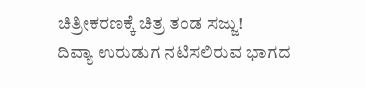ಚಿತ್ರೀಕರಣಕ್ಕೆ ಚಿತ್ರ ತಂಡ ಸಜ್ಜು!
ದಿವ್ಯಾ ಉರುಡುಗ ನಟಿಸಲಿರುವ ಭಾಗದ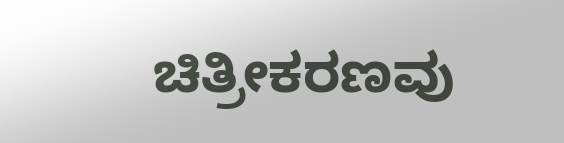ಚಿತ್ರೀಕರಣವು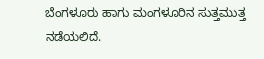ಬೆಂಗಳೂರು ಹಾಗು ಮಂಗಳೂರಿನ ಸುತ್ತಮುತ್ತ ನಡೆಯಲಿದೆ.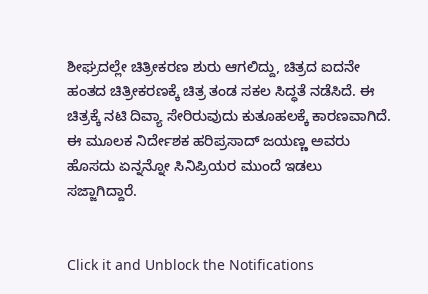ಶೀಘ್ರದಲ್ಲೇ ಚಿತ್ರೀಕರಣ ಶುರು ಆಗಲಿದ್ದು, ಚಿತ್ರದ ಐದನೇ ಹಂತದ ಚಿತ್ರೀಕರಣಕ್ಕೆ ಚಿತ್ರ ತಂಡ ಸಕಲ ಸಿದ್ಧತೆ ನಡೆಸಿದೆ. ಈ ಚಿತ್ರಕ್ಕೆ ನಟಿ ದಿವ್ಯಾ ಸೇರಿರುವುದು ಕುತೂಹಲಕ್ಕೆ ಕಾರಣವಾಗಿದೆ. ಈ ಮೂಲಕ ನಿರ್ದೇಶಕ ಹರಿಪ್ರಸಾದ್ ಜಯಣ್ಣ ಅವರು ಹೊಸದು ಏನ್ನನ್ನೋ ಸಿನಿಪ್ರಿಯರ ಮುಂದೆ ಇಡಲು ಸಜ್ಜಾಗಿದ್ದಾರೆ.


Click it and Unblock the Notifications